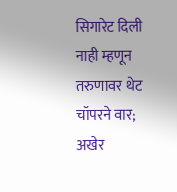सिगारेट दिली नाही म्हणून तरुणावर थेट चॉपरने वार; अखेर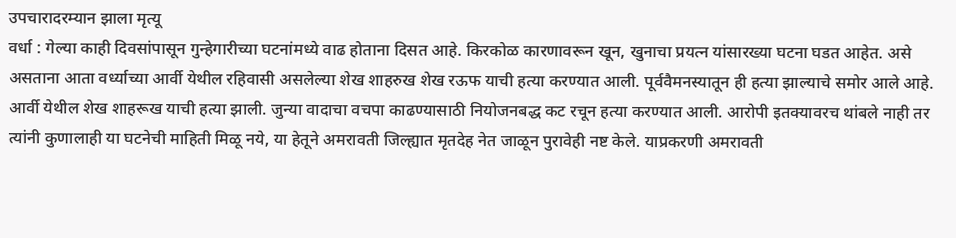उपचारादरम्यान झाला मृत्यू
वर्धा : गेल्या काही दिवसांपासून गुन्हेगारीच्या घटनांमध्ये वाढ होताना दिसत आहे. किरकोळ कारणावरून खून, खुनाचा प्रयत्न यांसारख्या घटना घडत आहेत. असे असताना आता वर्ध्याच्या आर्वी येथील रहिवासी असलेल्या शेख शाहरुख शेख रऊफ याची हत्या करण्यात आली. पूर्ववैमनस्यातून ही हत्या झाल्याचे समोर आले आहे.
आर्वी येथील शेख शाहरूख याची हत्या झाली. जुन्या वादाचा वचपा काढण्यासाठी नियोजनबद्ध कट रचून हत्या करण्यात आली. आरोपी इतक्यावरच थांबले नाही तर त्यांनी कुणालाही या घटनेची माहिती मिळू नये, या हेतूने अमरावती जिल्ह्यात मृतदेह नेत जाळून पुरावेही नष्ट केले. याप्रकरणी अमरावती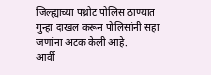जिल्ह्याच्या पथ्रोट पोलिस ठाण्यात गुन्हा दाखल करून पोलिसांनी सहा जणांना अटक केली आहे.
आर्वी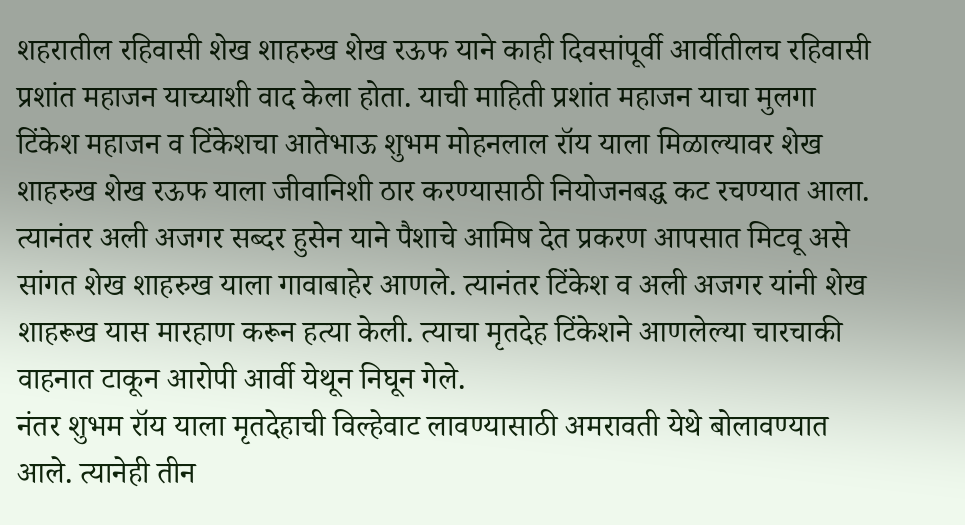शहरातील रहिवासी शेख शाहरुख शेख रऊफ याने काही दिवसांपूर्वी आर्वीतीलच रहिवासी प्रशांत महाजन याच्याशी वाद केला होता. याची माहिती प्रशांत महाजन याचा मुलगा टिंकेश महाजन व टिंकेशचा आतेभाऊ शुभम मोहनलाल रॉय याला मिळाल्यावर शेख शाहरुख शेख रऊफ याला जीवानिशी ठार करण्यासाठी नियोजनबद्ध कट रचण्यात आला. त्यानंतर अली अजगर सब्दर हुसेन याने पैशाचे आमिष देत प्रकरण आपसात मिटवू असे सांगत शेख शाहरुख याला गावाबाहेर आणले. त्यानंतर टिंकेश व अली अजगर यांनी शेख शाहरूख यास मारहाण करून हत्या केली. त्याचा मृतदेह टिंकेशने आणलेल्या चारचाकी वाहनात टाकून आरोपी आर्वी येथून निघून गेले.
नंतर शुभम रॉय याला मृतदेहाची विल्हेवाट लावण्यासाठी अमरावती येथे बोलावण्यात आले. त्यानेही तीन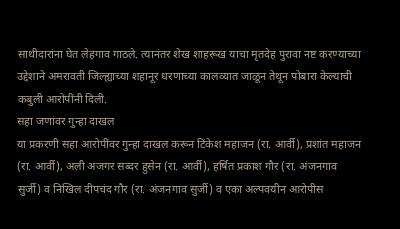साथीदारांना घेत लेहगाव गाठले. त्यानंतर शेख शाहरूख याचा मृतदेह पुरावा नष्ट करण्याच्या उद्देशाने अमरावती जिल्ह्याच्या शहानूर धरणाच्या कालव्यात जाळून तेथून पोबारा केल्याची कबुली आरोपींनी दिली.
सहा जणांवर गुन्हा दाखल
या प्रकरणी सहा आरोपींवर गुन्हा दाखल करून टिंकेश महाजन (रा. आर्वी), प्रशांत महाजन (रा. आर्वी), अली अजगर सब्दर हुसेन (रा. आर्वी), हर्षित प्रकाश गौर (रा. अंजनगाव सुर्जी) व निखिल दीपचंद गौर (रा. अंजनगाव सुर्जी) व एका अल्पवयीन आरोपीस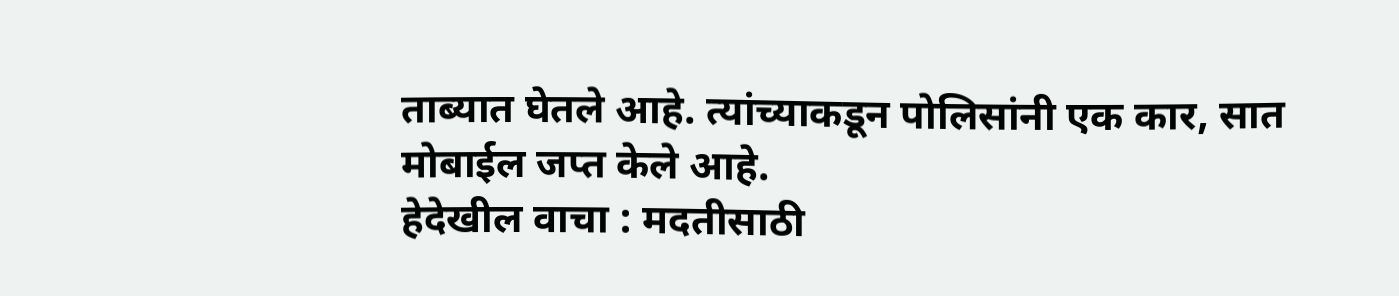ताब्यात घेतले आहे. त्यांच्याकडून पोलिसांनी एक कार, सात मोबाईल जप्त केले आहे.
हेदेखील वाचा : मदतीसाठी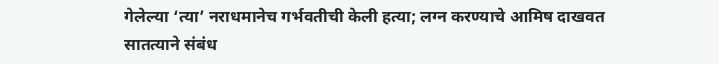गेलेल्या ‘त्या’ नराधमानेच गर्भवतीची केली हत्या; लग्न करण्याचे आमिष दाखवत सातत्याने संबंध